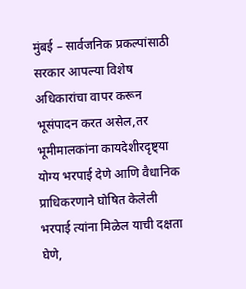मुंबई – सार्वजनिक प्रकल्पांसाठी सरकार आपल्या विशेष अधिकारांचा वापर करून भूसंपादन करत असेल,तर भूमीमालकांना कायदेशीरदृष्ट्या योग्य भरपाई देणे आणि वैधानिक प्राधिकरणाने घोषित केलेली भरपाई त्यांना मिळेल याची दक्षता घेणे,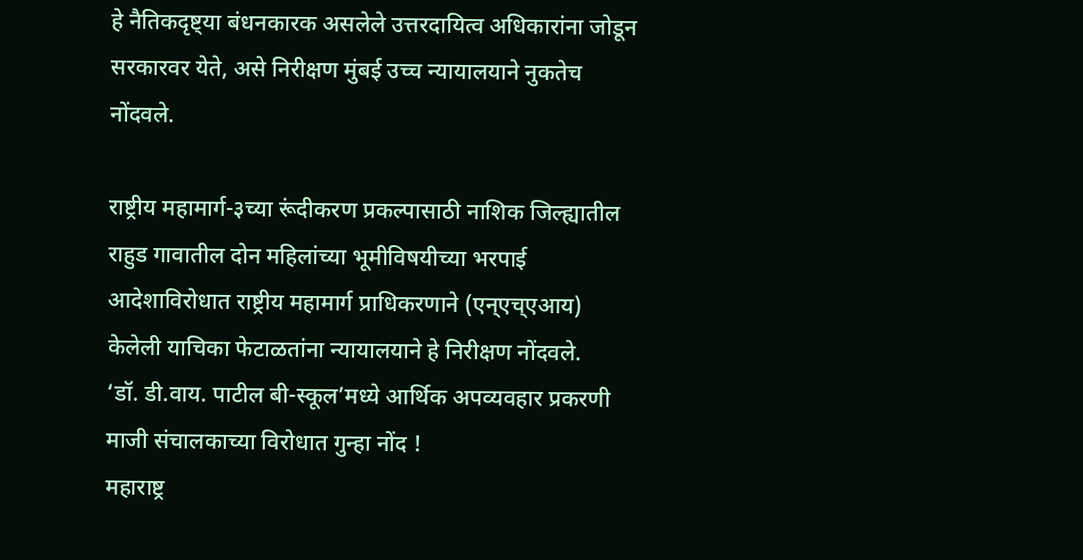हे नैतिकदृष्ट्या बंधनकारक असलेले उत्तरदायित्व अधिकारांना जोडून सरकारवर येते, असे निरीक्षण मुंबई उच्च न्यायालयाने नुकतेच नोंदवले.

राष्ट्रीय महामार्ग-३च्या रूंदीकरण प्रकल्पासाठी नाशिक जिल्ह्यातील राहुड गावातील दोन महिलांच्या भूमीविषयीच्या भरपाई आदेशाविरोधात राष्ट्रीय महामार्ग प्राधिकरणाने (एन्एच्एआय) केलेली याचिका फेटाळतांना न्यायालयाने हे निरीक्षण नोंदवले.
‘डॉ. डी.वाय. पाटील बी-स्कूल’मध्ये आर्थिक अपव्यवहार प्रकरणी माजी संचालकाच्या विरोधात गुन्हा नोंद !
महाराष्ट्र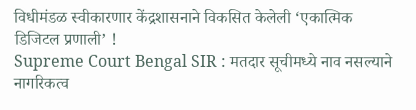विधीमंडळ स्वीकारणार केंद्रशासनाने विकसित केलेली ‘एकात्मिक डिजिटल प्रणाली’ !
Supreme Court Bengal SIR : मतदार सूचीमध्ये नाव नसल्याने नागरिकत्व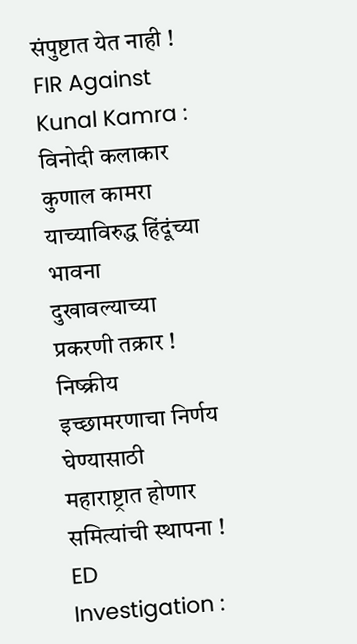संपुष्टात येत नाही !
FIR Against Kunal Kamra : विनोदी कलाकार कुणाल कामरा याच्याविरुद्ध हिंदूंच्या भावना दुखावल्याच्या प्रकरणी तक्रार !
निष्क्रीय इच्छामरणाचा निर्णय घेण्यासाठी महाराष्ट्रात होणार समित्यांची स्थापना !
ED Investigation :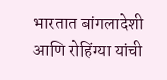भारतात बांगलादेशी आणि रोहिंग्या यांची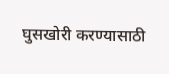घुसखोरी करण्यासाठी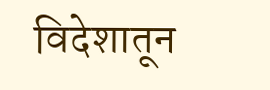विदेशातून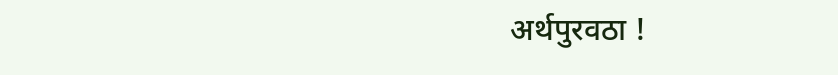अर्थपुरवठा !